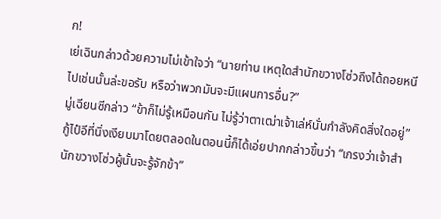ก!
เย่เฉินกล่าวด้วยความไม่เข้าใจว่า “นายท่าน เหตุใดสำนักขวางโซ่วถึงได้ถอยหนีไปเช่นนั้นล่ะขอรับ หรือว่าพวกมันจะมีแผนการอื่น?”
มู่เฉียนซีกล่าว “ข้าก็ไม่รู้เหมือนกัน ไม่รู้ว่าตาเฒ่าเจ้าเล่ห์นั่นกำลังคิดสิ่งใดอยู่”
กู้ไป๋อีที่นิ่งเงียบมาโดยตลอดในตอนนี้ก็ได้เอ่ยปากกล่าวขึ้นว่า “เกรงว่าเจ้าสำนักขวางโซ่วผู้นั้นจะรู้จักข้า”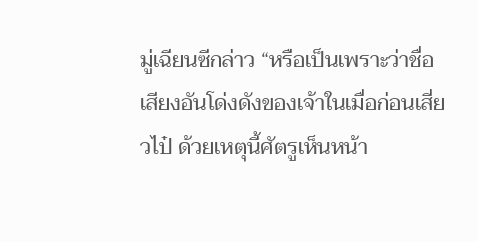มู่เฉียนซีกล่าว “หรือเป็นเพราะว่าชื่อเสียงอันโด่งดังของเจ้าในเมื่อก่อนเสี่ยวไป๋ ด้วยเหตุนี้ศัตรูเห็นหน้า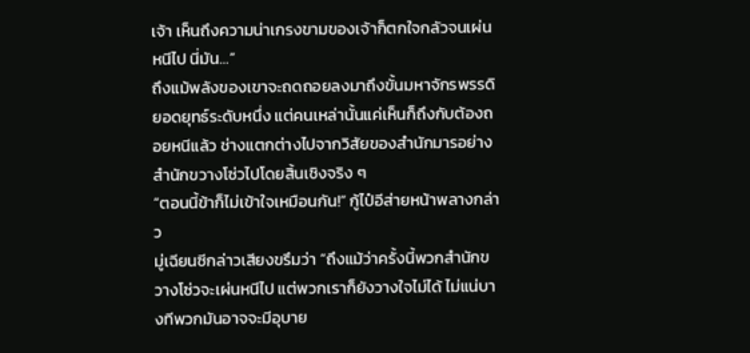เจ้า เห็นถึงความน่าเกรงขามของเจ้าก็ตกใจกลัวจนเผ่นหนีไป นี่มัน…”
ถึงแม้พลังของเขาจะถดถอยลงมาถึงขั้นมหาจักรพรรดิยอดยุทธ์ระดับหนึ่ง แต่คนเหล่านั้นแค่เห็นก็ถึงกับต้องถอยหนีแล้ว ช่างแตกต่างไปจากวิสัยของสำนักมารอย่างสำนักขวางโซ่วไปโดยสิ้นเชิงจริง ๆ
“ตอนนี้ข้าก็ไม่เข้าใจเหมือนกัน!” กู้ไป๋อีส่ายหน้าพลางกล่าว
มู่เฉียนซีกล่าวเสียงขรึมว่า “ถึงแม้ว่าครั้งนี้พวกสำนักขวางโซ่วจะเผ่นหนีไป แต่พวกเราก็ยังวางใจไม่ได้ ไม่แน่บางทีพวกมันอาจจะมีอุบาย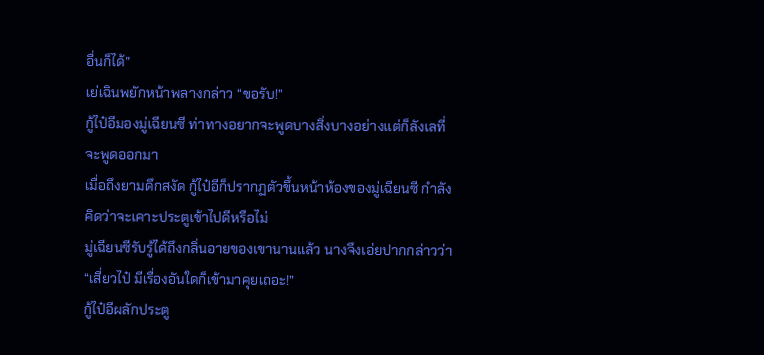อื่นก็ได้”
เย่เฉินพยักหน้าพลางกล่าว “ขอรับ!”
กู้ไป๋อีมองมู่เฉียนซี ท่าทางอยากจะพูดบางสิ่งบางอย่างแต่ก็ลังเลที่จะพูดออกมา
เมื่อถึงยามดึกสงัด กู้ไป๋อีก็ปรากฏตัวขึ้นหน้าห้องของมู่เฉียนซี กำลังคิดว่าจะเคาะประตูเข้าไปดีหรือไม่
มู่เฉียนซีรับรู้ได้ถึงกลิ่นอายของเขานานแล้ว นางจึงเอ่ยปากกล่าวว่า “เสี่ยวไป๋ มีเรื่องอันใดก็เข้ามาคุยเถอะ!”
กู้ไป๋อีผลักประตู